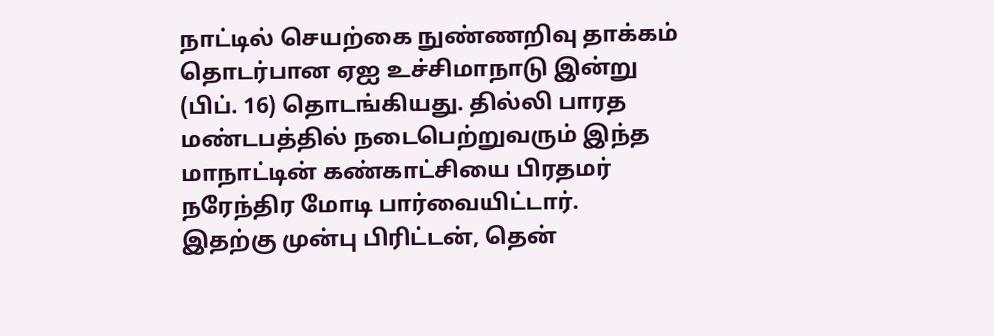நாட்டில் செயற்கை நுண்ணறிவு தாக்கம் தொடர்பான ஏஐ உச்சிமாநாடு இன்று (பிப். 16) தொடங்கியது. தில்லி பாரத மண்டபத்தில் நடைபெற்றுவரும் இந்த மாநாட்டின் கண்காட்சியை பிரதமர் நரேந்திர மோடி பார்வையிட்டார்.
இதற்கு முன்பு பிரிட்டன், தென்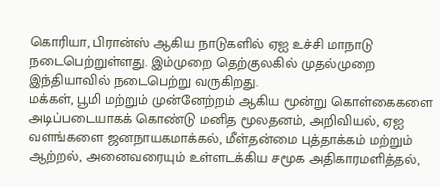கொரியா, பிரான்ஸ் ஆகிய நாடுகளில் ஏஐ உச்சி மாநாடு நடைபெற்றுள்ளது. இம்முறை தெற்குலகில் முதல்முறை இந்தியாவில் நடைபெற்று வருகிறது.
மக்கள், பூமி மற்றும் முன்னேற்றம் ஆகிய மூன்று கொள்கைகளை அடிப்படையாகக் கொண்டு மனித மூலதனம், அறிவியல், ஏஐ வளங்களை ஜனநாயகமாக்கல், மீள்தன்மை புத்தாக்கம் மற்றும் ஆற்றல், அனைவரையும் உள்ளடக்கிய சமூக அதிகாரமளித்தல்,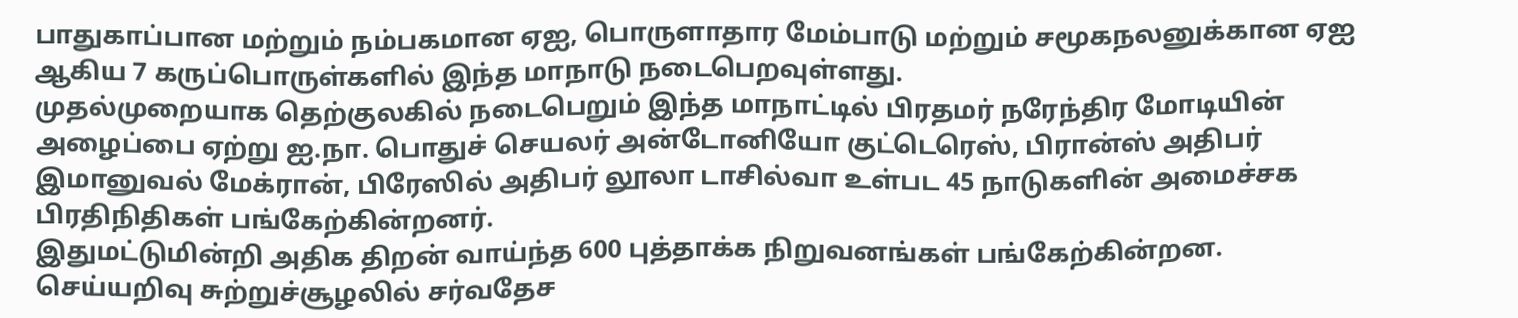பாதுகாப்பான மற்றும் நம்பகமான ஏஐ, பொருளாதார மேம்பாடு மற்றும் சமூகநலனுக்கான ஏஐ ஆகிய 7 கருப்பொருள்களில் இந்த மாநாடு நடைபெறவுள்ளது.
முதல்முறையாக தெற்குலகில் நடைபெறும் இந்த மாநாட்டில் பிரதமர் நரேந்திர மோடியின் அழைப்பை ஏற்று ஐ.நா. பொதுச் செயலர் அன்டோனியோ குட்டெரெஸ், பிரான்ஸ் அதிபர் இமானுவல் மேக்ரான், பிரேஸில் அதிபர் லூலா டாசில்வா உள்பட 45 நாடுகளின் அமைச்சக பிரதிநிதிகள் பங்கேற்கின்றனர்.
இதுமட்டுமின்றி அதிக திறன் வாய்ந்த 600 புத்தாக்க நிறுவனங்கள் பங்கேற்கின்றன. செய்யறிவு சுற்றுச்சூழலில் சர்வதேச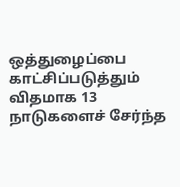ஒத்துழைப்பை காட்சிப்படுத்தும் விதமாக 13 நாடுகளைச் சேர்ந்த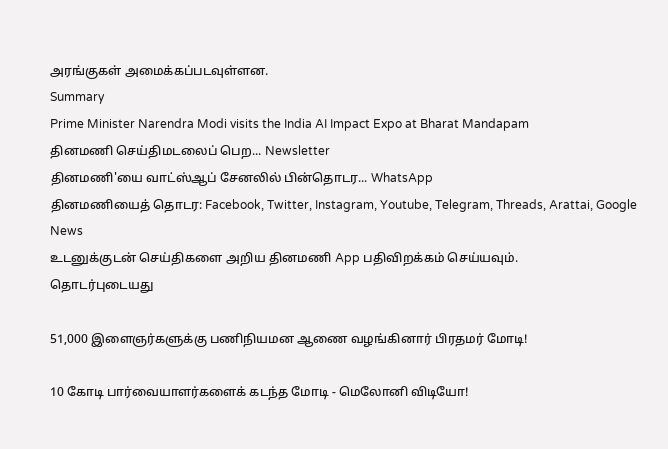அரங்குகள் அமைக்கப்படவுள்ளன.
Summary
Prime Minister Narendra Modi visits the India AI Impact Expo at Bharat Mandapam
தினமணி செய்திமடலைப் பெற... Newsletter
தினமணி'யை வாட்ஸ்ஆப் சேனலில் பின்தொடர... WhatsApp
தினமணியைத் தொடர: Facebook, Twitter, Instagram, Youtube, Telegram, Threads, Arattai, Google News
உடனுக்குடன் செய்திகளை அறிய தினமணி App பதிவிறக்கம் செய்யவும்.
தொடர்புடையது

51,000 இளைஞர்களுக்கு பணிநியமன ஆணை வழங்கினார் பிரதமர் மோடி!

10 கோடி பார்வையாளர்களைக் கடந்த மோடி - மெலோனி விடியோ!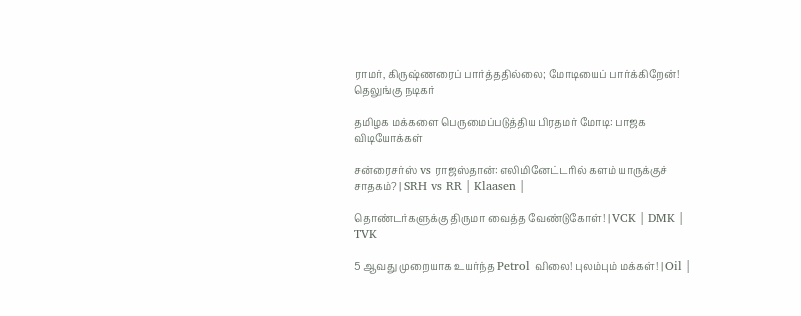ராமர், கிருஷ்ணரைப் பார்த்ததில்லை; மோடியைப் பார்க்கிறேன்! தெலுங்கு நடிகர்

தமிழக மக்களை பெருமைப்படுத்திய பிரதமர் மோடி: பாஜக
விடியோக்கள்

சன்ரைசர்ஸ் vs ராஜஸ்தான்: எலிமினேட்டரில் களம் யாருக்குச் சாதகம்? | SRH vs RR | Klaasen |

தொண்டர்களுக்கு திருமா வைத்த வேண்டுகோள்! | VCK | DMK | TVK

5 ஆவது முறையாக உயர்ந்த Petrol விலை! புலம்பும் மக்கள்! | Oil |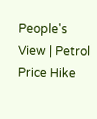People's View | Petrol Price Hike